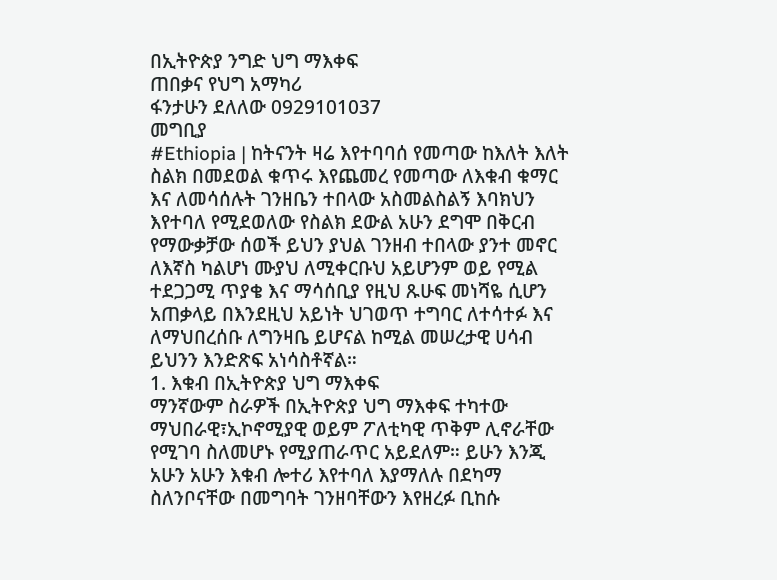በኢትዮጵያ ንግድ ህግ ማእቀፍ
ጠበቃና የህግ አማካሪ
ፋንታሁን ደለለው 0929101037
መግቢያ
#Ethiopia | ከትናንት ዛሬ እየተባባሰ የመጣው ከእለት እለት ስልክ በመደወል ቁጥሩ እየጨመረ የመጣው ለእቁብ ቁማር እና ለመሳሰሉት ገንዘቤን ተበላው አስመልስልኝ እባክህን እየተባለ የሚደወለው የስልክ ደውል አሁን ደግሞ በቅርብ የማውቃቻው ሰወች ይህን ያህል ገንዘብ ተበላው ያንተ መኖር ለእኛስ ካልሆነ ሙያህ ለሚቀርቡህ አይሆንም ወይ የሚል ተደጋጋሚ ጥያቄ እና ማሳሰቢያ የዚህ ጹሁፍ መነሻዬ ሲሆን አጠቃላይ በእንደዚህ አይነት ህገወጥ ተግባር ለተሳተፉ እና ለማህበረሰቡ ለግንዛቤ ይሆናል ከሚል መሠረታዊ ሀሳብ ይህንን እንድጽፍ አነሳስቶኛል።
1. እቁብ በኢትዮጵያ ህግ ማእቀፍ
ማንኛውም ስራዎች በኢትዮጵያ ህግ ማእቀፍ ተካተው ማህበራዊ፣ኢኮኖሚያዊ ወይም ፖለቲካዊ ጥቅም ሊኖራቸው የሚገባ ስለመሆኑ የሚያጠራጥር አይደለም። ይሁን እንጂ አሁን አሁን እቁብ ሎተሪ እየተባለ እያማለሉ በደካማ ስለንቦናቸው በመግባት ገንዘባቸውን እየዘረፉ ቢከሱ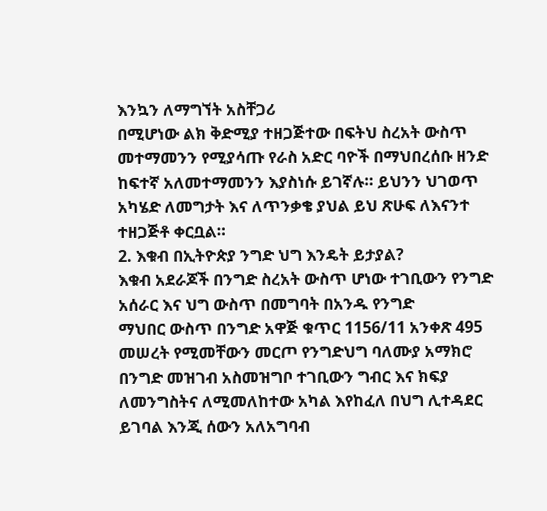እንኳን ለማግኘት አስቸጋሪ
በሚሆነው ልክ ቅድሚያ ተዘጋጅተው በፍትህ ስረአት ውስጥ መተማመንን የሚያሳጡ የራስ አድር ባዮች በማህበረሰቡ ዘንድ ከፍተኛ አለመተማመንን እያስነሱ ይገኛሉ። ይህንን ህገወጥ አካሄድ ለመግታት እና ለጥንቃቄ ያህል ይህ ጽሁፍ ለእናንተ ተዘጋጅቶ ቀርቧል።
2. እቁብ በኢትዮጵያ ንግድ ህግ እንዴት ይታያል?
እቁብ አደራጆች በንግድ ስረአት ውስጥ ሆነው ተገቢውን የንግድ አሰራር እና ህግ ውስጥ በመግባት በአንዱ የንግድ
ማህበር ውስጥ በንግድ አዋጅ ቁጥር 1156/11 አንቀጽ 495
መሠረት የሚመቸውን መርጦ የንግድህግ ባለሙያ አማክሮ በንግድ መዝገብ አስመዝግቦ ተገቢውን ግብር እና ክፍያ ለመንግስትና ለሚመለከተው አካል እየከፈለ በህግ ሊተዳደር ይገባል እንጂ ሰውን አለአግባብ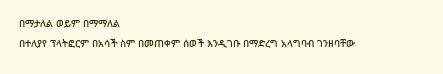በማታለል ወይም በማማለል
በተለያየ ፕላትፎርም በአሳች ስም በመጠቀም ሰወች እንዲገቡ በማድረግ አላግባብ ገንዘባቸው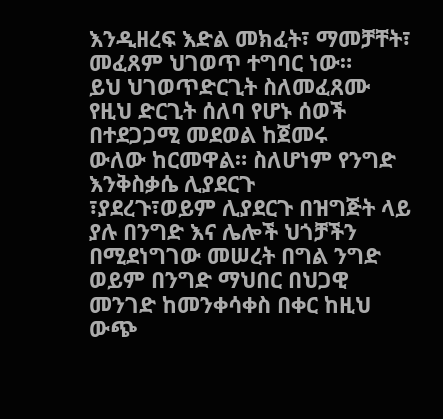እንዲዘረፍ እድል መክፈት፣ ማመቻቸት፣ መፈጸም ህገወጥ ተግባር ነው።
ይህ ህገወጥድርጊት ስለመፈጸሙ የዚህ ድርጊት ሰለባ የሆኑ ሰወች በተደጋጋሚ መደወል ከጀመሩ
ውለው ከርመዋል። ስለሆነም የንግድ እንቅስቃሴ ሊያደርጉ
፣ያደረጉ፣ወይም ሊያደርጉ በዝግጅት ላይ ያሉ በንግድ እና ሌሎች ህጎቻችን በሚደነግገው መሠረት በግል ንግድ ወይም በንግድ ማህበር በህጋዊ መንገድ ከመንቀሳቀስ በቀር ከዚህ ውጭ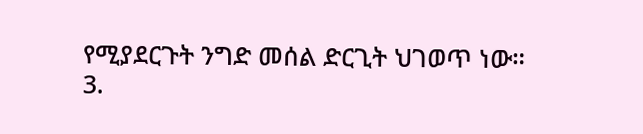የሚያደርጉት ንግድ መሰል ድርጊት ህገወጥ ነው።
3.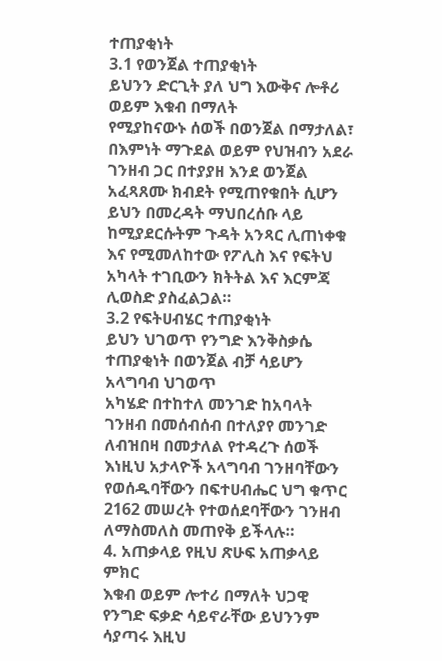ተጠያቂነት
3.1 የወንጀል ተጠያቂነት
ይህንን ድርጊት ያለ ህግ እውቅና ሎቶሪ ወይም እቁብ በማለት
የሚያከናውኑ ሰወች በወንጀል በማታለል፣ በእምነት ማጉደል ወይም የህዝብን አደራ ገንዘብ ጋር በተያያዘ እንደ ወንጀል አፈጻጸሙ ክብደት የሚጠየቁበት ሲሆን ይህን በመረዳት ማህበረሰቡ ላይ ከሚያደርሱትም ጉዳት አንጻር ሊጠነቀቁ እና የሚመለከተው የፖሊስ እና የፍትህ አካላት ተገቢውን ክትትል እና እርምጃ ሊወስድ ያስፈልጋል።
3.2 የፍትሀብሄር ተጠያቂነት
ይህን ህገወጥ የንግድ እንቅስቃሴ ተጠያቂነት በወንጀል ብቻ ሳይሆን አላግባብ ህገወጥ
አካሄድ በተከተለ መንገድ ከአባላት ገንዘብ በመሰብሰብ በተለያየ መንገድ ለብዝበዛ በመታለል የተዳረጉ ሰወች እነዚህ አታላዮች አላግባብ ገንዘባቸውን የወሰዱባቸውን በፍተሀብሔር ህግ ቁጥር 2162 መሠረት የተወሰደባቸውን ገንዘብ ለማስመለስ መጠየቅ ይችላሉ።
4. አጠቃላይ የዚህ ጽሁፍ አጠቃላይ ምክር
እቁብ ወይም ሎተሪ በማለት ህጋዊ የንግድ ፍቃድ ሳይኖራቸው ይህንንም ሳያጣሩ እዚህ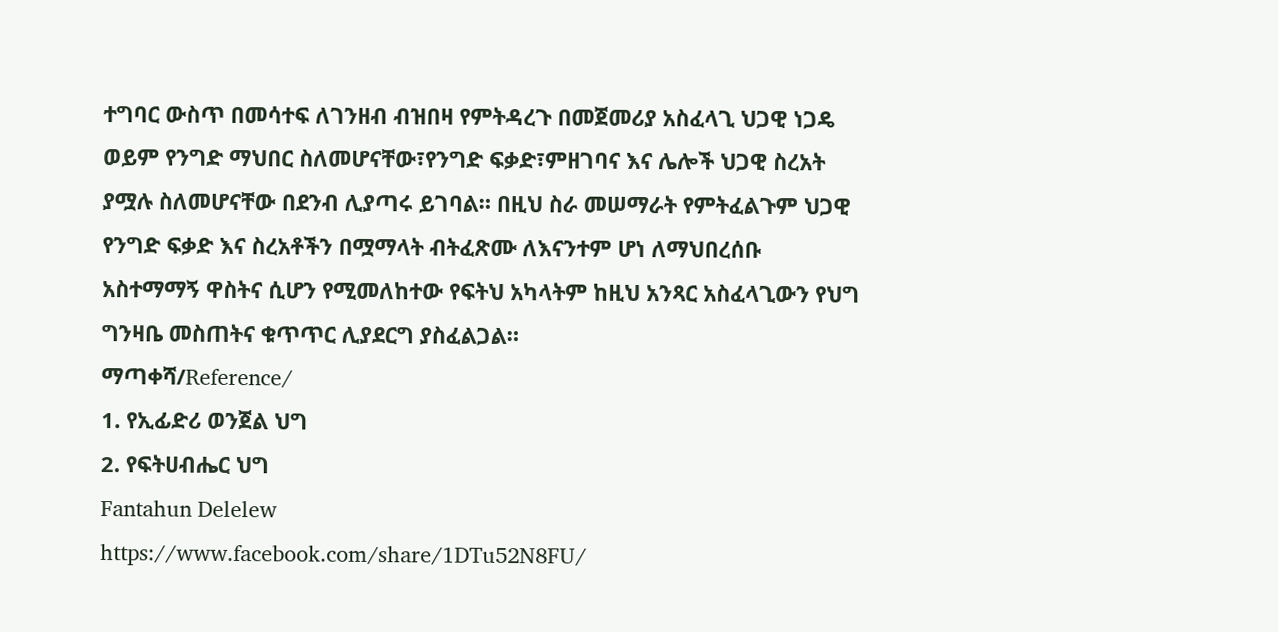ተግባር ውስጥ በመሳተፍ ለገንዘብ ብዝበዛ የምትዳረጉ በመጀመሪያ አስፈላጊ ህጋዊ ነጋዴ ወይም የንግድ ማህበር ስለመሆናቸው፣የንግድ ፍቃድ፣ምዘገባና እና ሌሎች ህጋዊ ስረአት ያሟሉ ስለመሆናቸው በደንብ ሊያጣሩ ይገባል። በዚህ ስራ መሠማራት የምትፈልጉም ህጋዊ የንግድ ፍቃድ እና ስረአቶችን በሟማላት ብትፈጽሙ ለእናንተም ሆነ ለማህበረሰቡ አስተማማኝ ዋስትና ሲሆን የሚመለከተው የፍትህ አካላትም ከዚህ አንጻር አስፈላጊውን የህግ ግንዛቤ መስጠትና ቁጥጥር ሊያደርግ ያስፈልጋል።
ማጣቀሻ/Reference/
1. የኢፊድሪ ወንጀል ህግ
2. የፍትሀብሔር ህግ
Fantahun Delelew
https://www.facebook.com/share/1DTu52N8FU/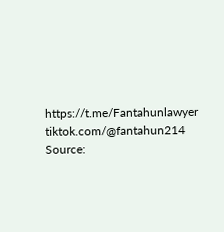https://t.me/Fantahunlawyer
tiktok.com/@fantahun214
Source: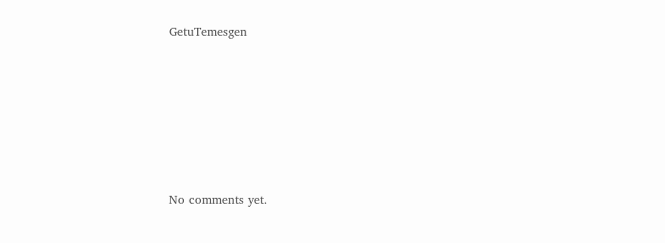GetuTemesgen









No comments yet.